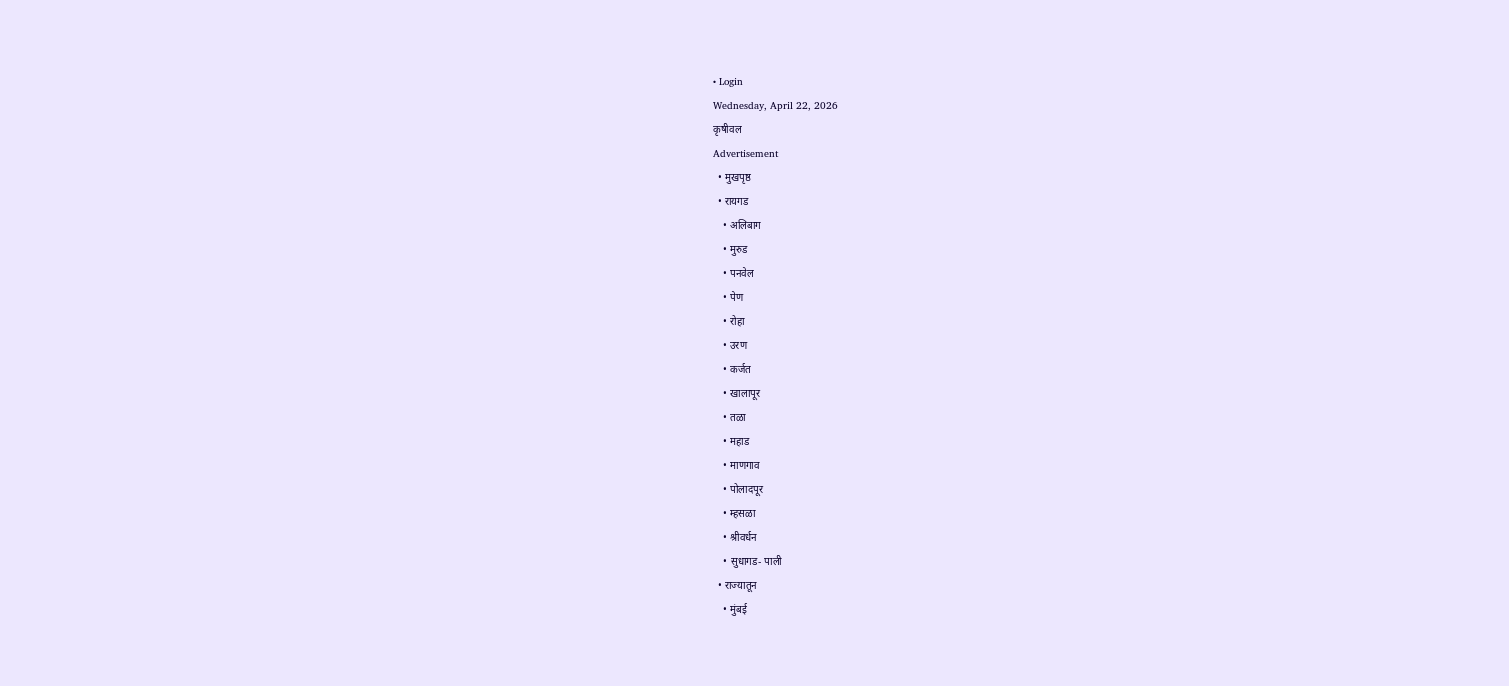• Login
Wednesday, April 22, 2026
कृषीवल
Advertisement
  • मुखपृष्ठ
  • रायगड
    • अलिबाग
    • मुरुड
    • पनवेल
    • पेण
    • रोहा
    • उरण
    • कर्जत
    • खालापूर
    • तळा
    • महाड
    • माणगाव
    • पोलादपूर
    • म्हसळा
    • श्रीवर्धन
    • सुधागड- पाली
  • राज्यातून
    • मुंबई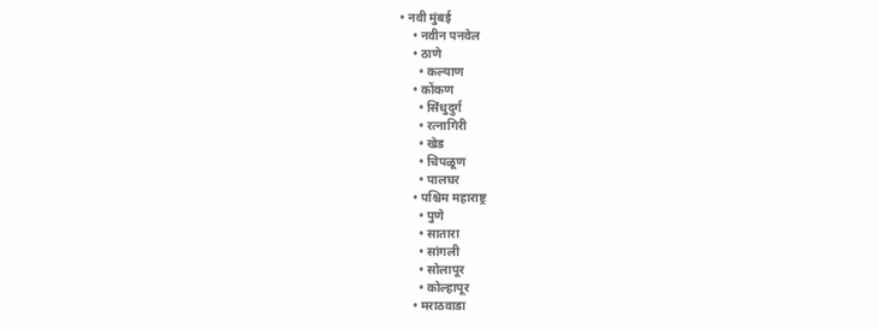• नवी मुंबई
    • नवीन पनवेल
    • ठाणे
      • कल्याण
    • कोंकण
      • सिंधुदुर्ग
      • रत्नागिरी
      • खेड
      • चिपळूण
      • पालघर
    • पश्चिम महाराष्ट्र
      • पुणे
      • सातारा
      • सांगली
      • सोलापूर
      • कोल्हापूर
    • मराठवाडा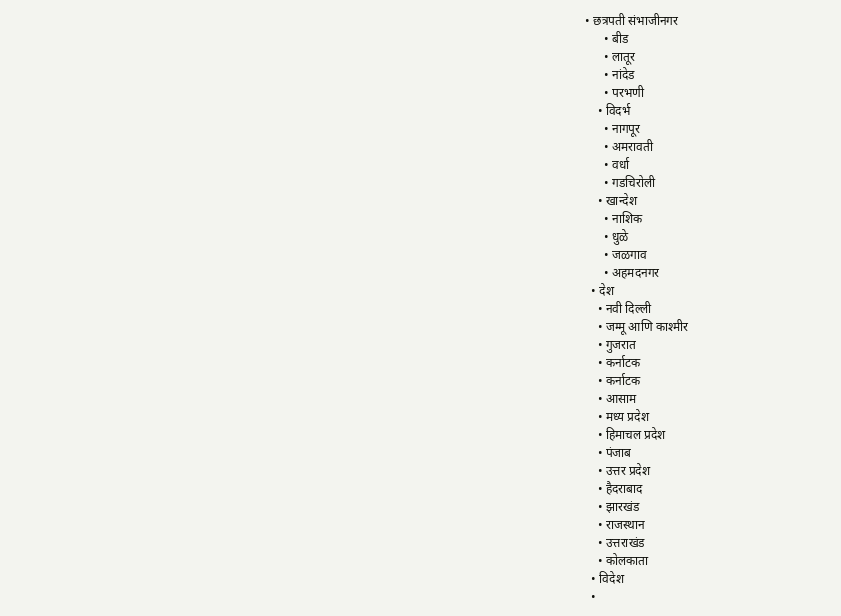• छत्रपती संभाजीनगर
      • बीड
      • लातूर
      • नांदेड
      • परभणी
    • विदर्भ
      • नागपूर
      • अमरावती
      • वर्धा
      • गडचिरोली
    • खान्देश
      • नाशिक
      • धुळे
      • जळगाव
      • अहमदनगर
  • देश
    • नवी दिल्ली
    • जम्मू आणि काश्मीर
    • गुजरात
    • कर्नाटक
    • कर्नाटक
    • आसाम
    • मध्य प्रदेश
    • हिमाचल प्रदेश
    • पंजाब
    • उत्तर प्रदेश
    • हैदराबाद
    • झारखंड
    • राजस्थान
    • उत्तराखंड
    • कोलकाता
  • विदेश
  •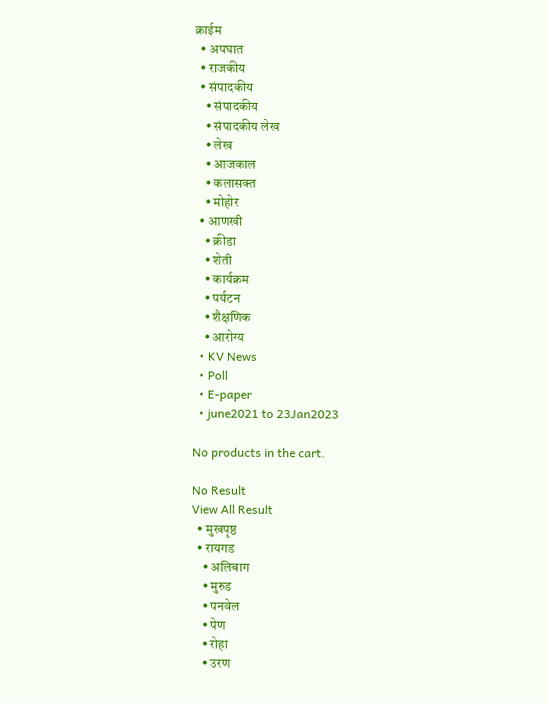क्राईम
  • अपघात
  • राजकीय
  • संपादकीय
    • संपादकीय
    • संपादकीय लेख
    • लेख
    • आजकाल
    • कलासक्त
    • मोहोर
  • आणखी
    • क्रीडा
    • शेती
    • कार्यक्रम
    • पर्यटन
    • शैक्षणिक
    • आरोग्य
  • KV News
  • Poll
  • E-paper
  • june2021 to 23Jan2023

No products in the cart.

No Result
View All Result
  • मुखपृष्ठ
  • रायगड
    • अलिबाग
    • मुरुड
    • पनवेल
    • पेण
    • रोहा
    • उरण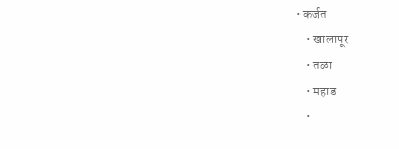• कर्जत
    • खालापूर
    • तळा
    • महाड
    •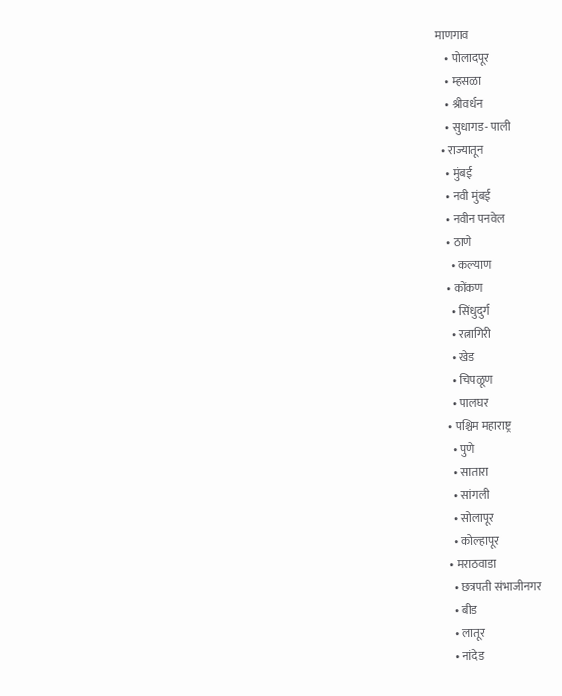माणगाव
    • पोलादपूर
    • म्हसळा
    • श्रीवर्धन
    • सुधागड- पाली
  • राज्यातून
    • मुंबई
    • नवी मुंबई
    • नवीन पनवेल
    • ठाणे
      • कल्याण
    • कोंकण
      • सिंधुदुर्ग
      • रत्नागिरी
      • खेड
      • चिपळूण
      • पालघर
    • पश्चिम महाराष्ट्र
      • पुणे
      • सातारा
      • सांगली
      • सोलापूर
      • कोल्हापूर
    • मराठवाडा
      • छत्रपती संभाजीनगर
      • बीड
      • लातूर
      • नांदेड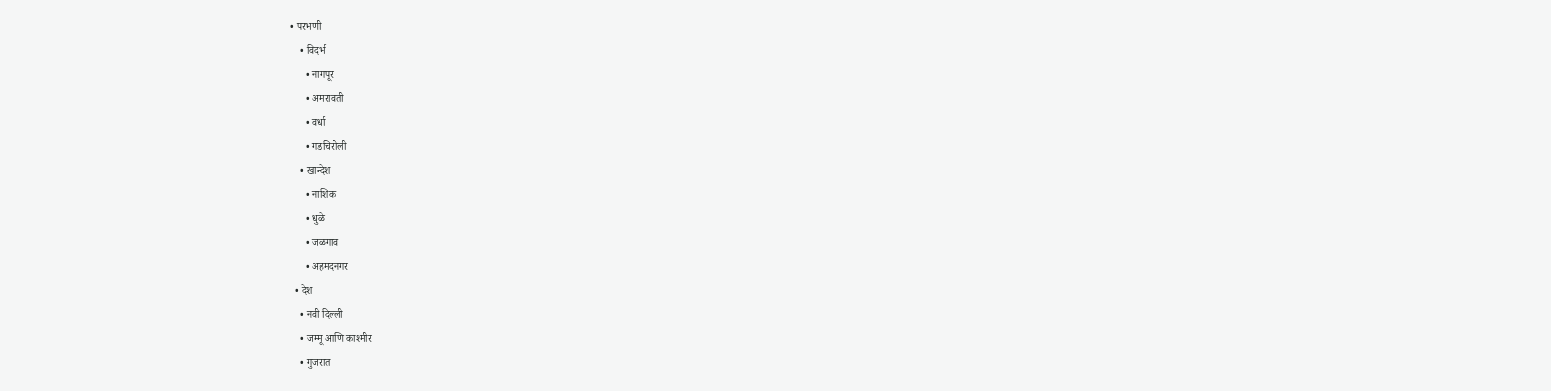• परभणी
    • विदर्भ
      • नागपूर
      • अमरावती
      • वर्धा
      • गडचिरोली
    • खान्देश
      • नाशिक
      • धुळे
      • जळगाव
      • अहमदनगर
  • देश
    • नवी दिल्ली
    • जम्मू आणि काश्मीर
    • गुजरात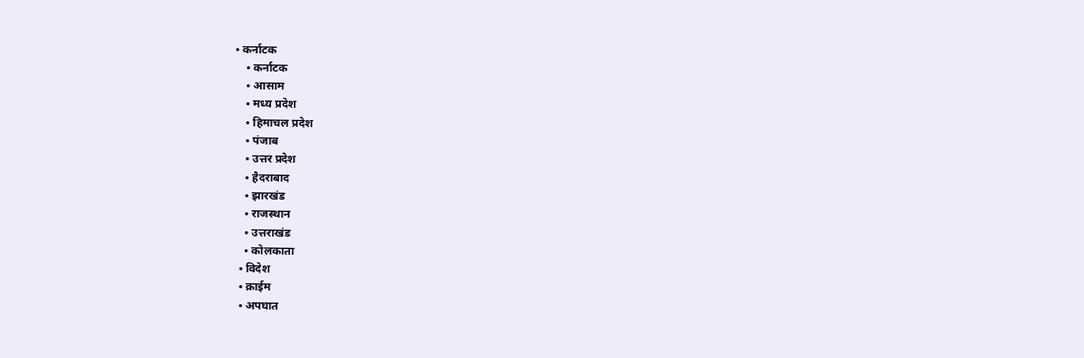• कर्नाटक
    • कर्नाटक
    • आसाम
    • मध्य प्रदेश
    • हिमाचल प्रदेश
    • पंजाब
    • उत्तर प्रदेश
    • हैदराबाद
    • झारखंड
    • राजस्थान
    • उत्तराखंड
    • कोलकाता
  • विदेश
  • क्राईम
  • अपघात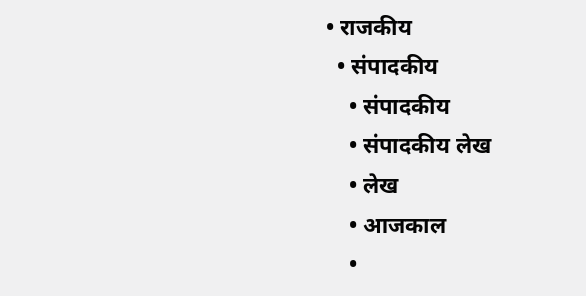• राजकीय
  • संपादकीय
    • संपादकीय
    • संपादकीय लेख
    • लेख
    • आजकाल
    •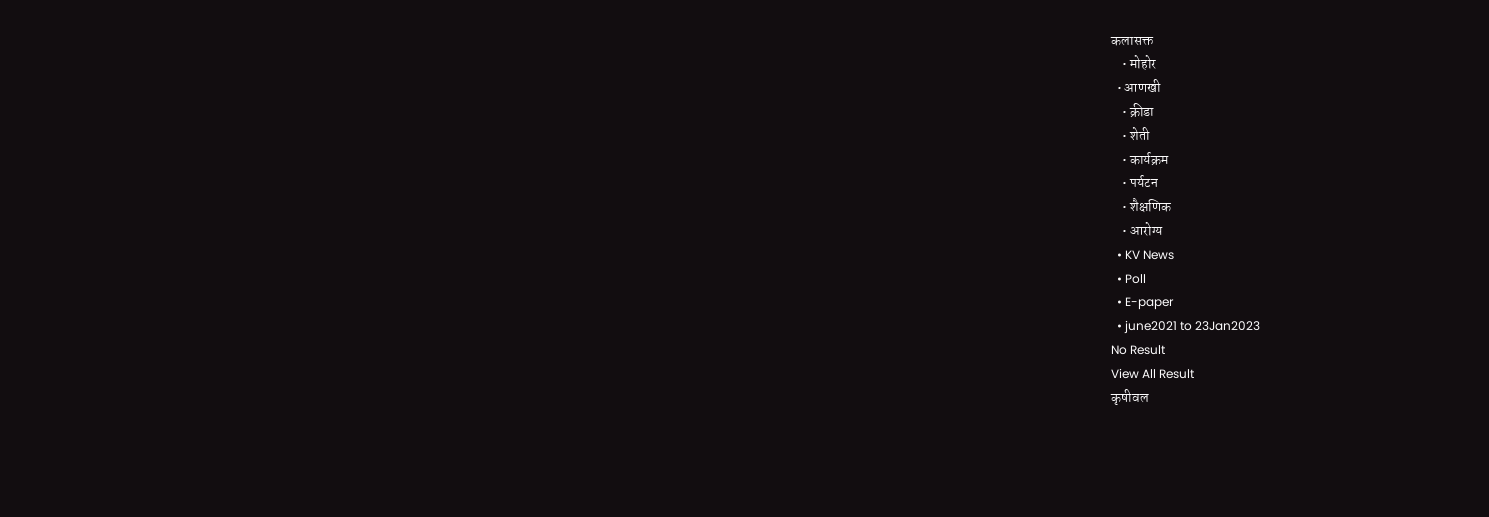कलासक्त
    • मोहोर
  • आणखी
    • क्रीडा
    • शेती
    • कार्यक्रम
    • पर्यटन
    • शैक्षणिक
    • आरोग्य
  • KV News
  • Poll
  • E-paper
  • june2021 to 23Jan2023
No Result
View All Result
कृषीवल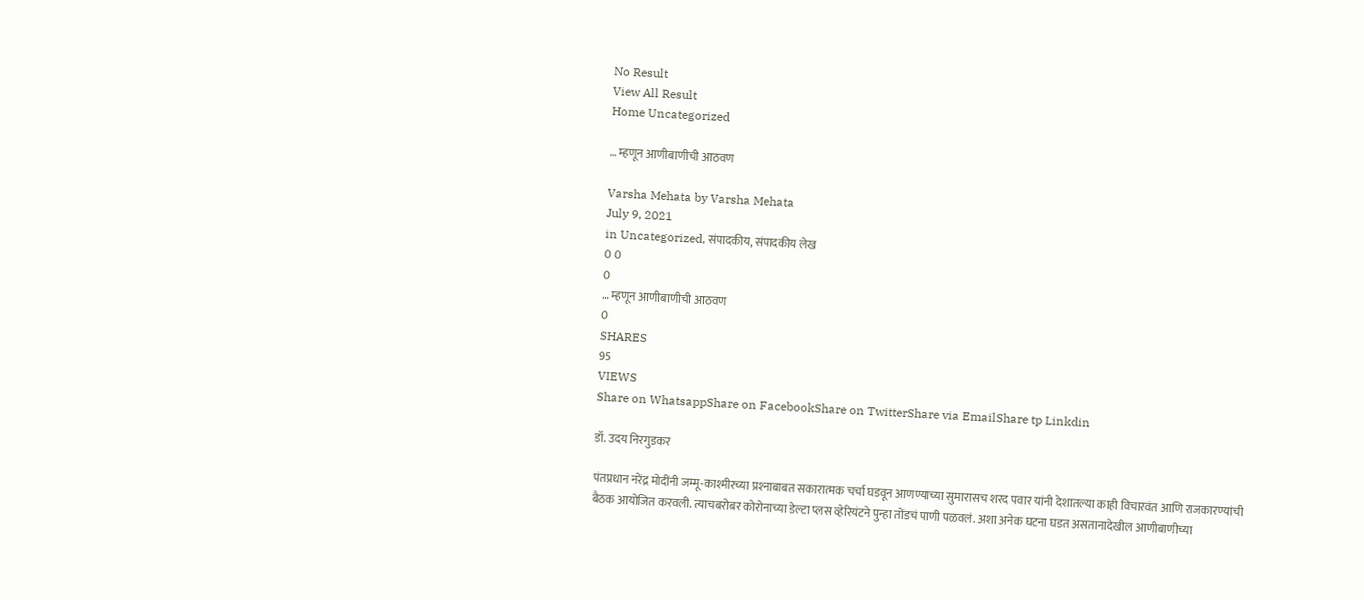No Result
View All Result
Home Uncategorized

… म्हणून आणीबाणीची आठवण

Varsha Mehata by Varsha Mehata
July 9, 2021
in Uncategorized, संपादकीय, संपादकीय लेख
0 0
0
… म्हणून आणीबाणीची आठवण
0
SHARES
95
VIEWS
Share on WhatsappShare on FacebookShare on TwitterShare via EmailShare tp Linkdin

डॉ. उदय निरगुडकर

पंतप्रधान नरेंद्र मोदींनी जम्मू-काश्मीरच्या प्रश्‍नाबाबत सकारात्मक चर्चा घडवून आणण्याच्या सुमारासच शरद पवार यांनी देशातल्या काही विचारवंत आणि राजकारण्यांची बैठक आयोजित करवली. त्याचबरोबर कोरोनाच्या डेल्टा प्लस व्हेरियंटने पुन्हा तोंडचं पाणी पळवलं. अशा अनेक घटना घडत असतानादेखील आणीबाणीच्या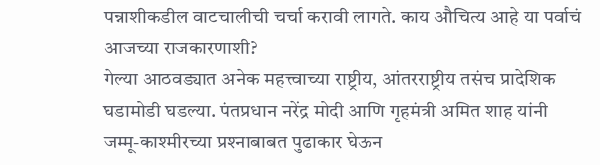पन्नाशीकडील वाटचालीची चर्चा करावी लागते. काय औचित्य आहे या पर्वाचं आजच्या राजकारणाशी?
गेल्या आठवड्यात अनेक महत्त्वाच्या राष्ट्रीय, आंतरराष्ट्रीय तसंच प्रादेशिक घडामोडी घडल्या. पंतप्रधान नरेंद्र मोदी आणि गृहमंत्री अमित शाह यांनी जम्मू-काश्मीरच्या प्रश्‍नाबाबत पुढाकार घेऊन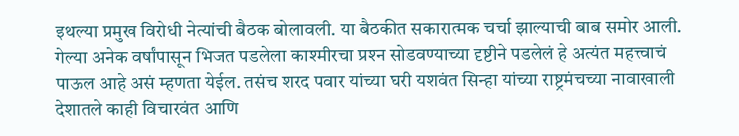इथल्या प्रमुख विरोधी नेत्यांची बैठक बोलावली. या बैठकीत सकारात्मक चर्चा झाल्याची बाब समोर आली. गेल्या अनेक वर्षांपासून भिजत पडलेला काश्मीरचा प्रश्‍न सोडवण्याच्या दृष्टीने पडलेलं हे अत्यंत महत्त्वाचं पाऊल आहे असं म्हणता येईल. तसंच शरद पवार यांच्या घरी यशवंत सिन्हा यांच्या राष्ट्रमंचच्या नावाखाली देशातले काही विचारवंत आणि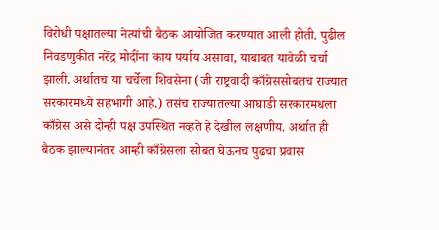विरोधी पक्षातल्या नेत्यांची बैठक आयोजित करण्यात आली होती. पुढील निवडणुकीत नरेंद्र मोदींना काय पर्याय असावा, याबाबत यावेळी चर्चा झाली. अर्थातच या चर्चेला शिवसेना (जी राष्ट्रवादी काँग्रेससोबतच राज्यात सरकारमध्ये सहभागी आहे.) तसंच राज्यातल्या आघाडी सरकारमधला काँग्रेस असे दोन्ही पक्ष उपस्थित नव्हते हे देखील लक्षणीय. अर्थात ही बैठक झाल्यानंतर आम्ही काँग्रेसला सोबत घेऊनच पुढचा प्रवास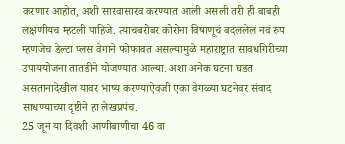करणार आहोत, अशी सारवासारव करण्यात आली असली तरी ही बाबही लक्षणीयच म्हटली पाहिजे. त्याचबरोबर कोरोना विषाणूचं बदललेलं नवं रुप म्हणजेच डेल्टा प्लस वेगाने फोफावत असल्यामुळे महाराष्ट्रात सावधगिरीच्या उपाययोजना तातडीने योजण्यात आल्या. अशा अनेक घटना घडत असतानादेखील यावर भाष्य करण्याऐवजी एका वेगळ्या घटनेवर संवाद साधण्याच्या दृष्टीने हा लेखप्रपंच.
25 जून या दिवशी आणीबाणीचा 46 वा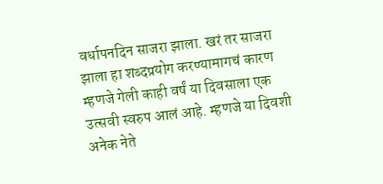वर्धापनदिन साजरा झाला. खरं तर साजरा झाला हा शब्दप्रयोग करण्यामागचं कारण म्हणजे गेली काही वर्षं या दिवसाला एक उत्सवी स्वरुप आलं आहे. म्हणजे या दिवशी अनेक नेते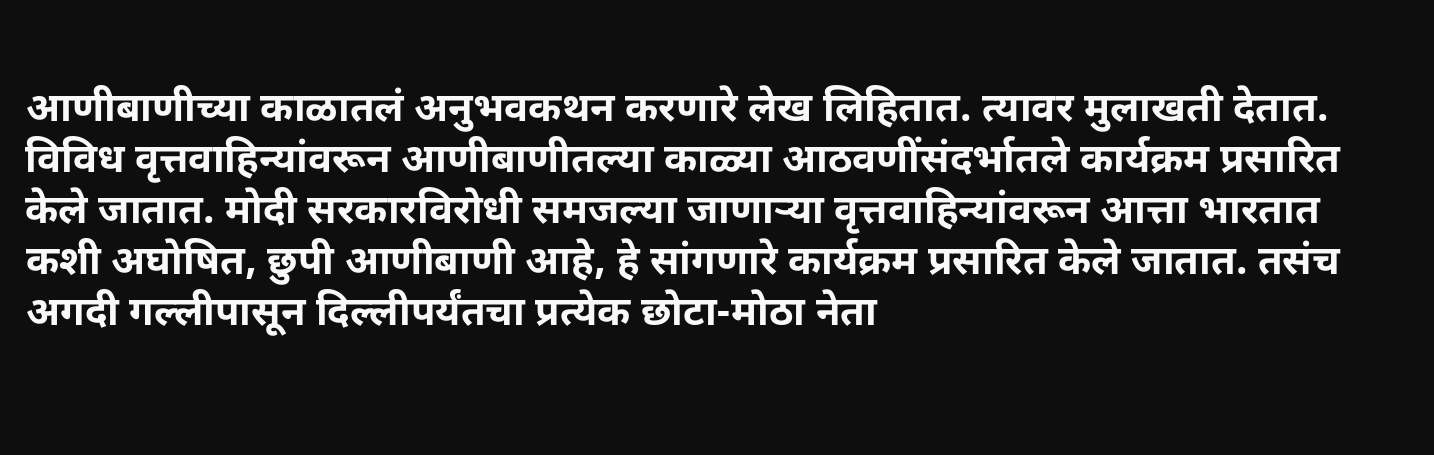आणीबाणीच्या काळातलं अनुभवकथन करणारे लेख लिहितात. त्यावर मुलाखती देतात. विविध वृत्तवाहिन्यांवरून आणीबाणीतल्या काळ्या आठवणींसंदर्भातले कार्यक्रम प्रसारित केले जातात. मोदी सरकारविरोधी समजल्या जाणार्‍या वृत्तवाहिन्यांवरून आत्ता भारतात कशी अघोषित, छुपी आणीबाणी आहे, हे सांगणारे कार्यक्रम प्रसारित केले जातात. तसंच अगदी गल्लीपासून दिल्लीपर्यंतचा प्रत्येक छोटा-मोठा नेता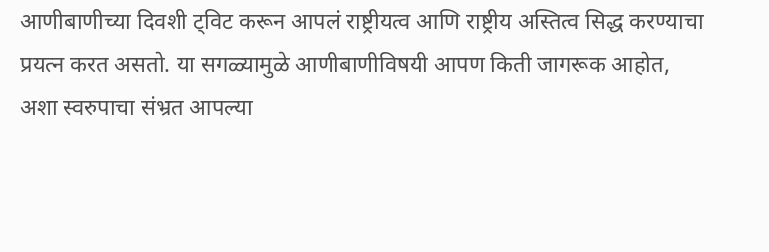आणीबाणीच्या दिवशी ट्विट करून आपलं राष्ट्रीयत्व आणि राष्ट्रीय अस्तित्व सिद्ध करण्याचा प्रयत्न करत असतो. या सगळ्यामुळे आणीबाणीविषयी आपण किती जागरूक आहोत, अशा स्वरुपाचा संभ्रत आपल्या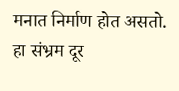मनात निर्माण होत असतो. हा संभ्रम दूर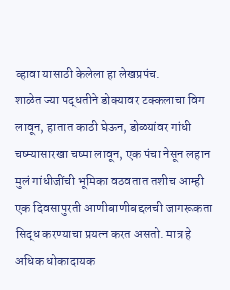व्हावा यासाठी केलेला हा लेखप्रपंच.
शाळेत ज्या पद्धतीने डोक्यावर टक्कलाचा विग लावून, हातात काठी घेऊन, डोळ्यांवर गांधी चष्म्यासारखा चष्मा लावून, एक पंचा नेसून लहान मुलं गांधीजींची भूमिका वठवतात तशीच आम्ही एक दिवसापुरती आणीबाणीबद्दलची जागरूकता सिद्ध करण्याचा प्रयत्न करत असतो. मात्र हे अधिक धोकादायक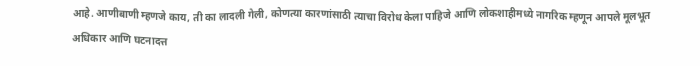आहे. आणीबाणी म्हणजे काय, ती का लादली गेली, कोणत्या कारणांसाठी त्याचा विरोध केला पाहिजे आणि लोकशाहीमध्ये नागरिक म्हणून आपले मूलभूत अधिकार आणि घटनादत्त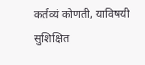कर्तव्यं कोणती, याविषयी सुशिक्षित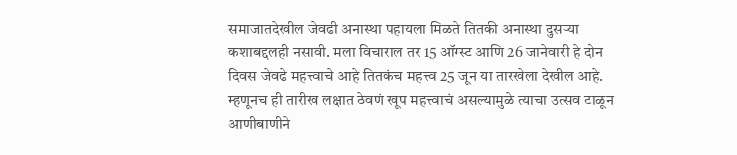समाजातदेखील जेवढी अनास्था पहायला मिळते तितकी अनास्था दुसर्‍या कशाबद्दलही नसावी. मला विचाराल तर 15 ऑग्स्ट आणि 26 जानेवारी हे दोन दिवस जेवढे महत्त्वाचे आहे तितकंच महत्त्व 25 जून या तारखेला देखील आहे. म्हणूनच ही तारीख लक्षात ठेवणं खूप महत्त्वाचं असल्यामुळे त्याचा उत्सव टाळून आणीबाणीने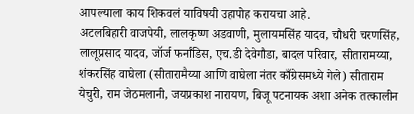आपल्याला काय शिकवलं याविषयी उहापोह करायचा आहे.
अटलबिहारी वाजपेयी, लालकृष्ण अडवाणी, मुलायमसिंह यादव, चौधरी चरणसिंह, लालूप्रसाद यादव, जॉर्ज फर्नांडिस, एच.डी देवेगौडा, बादल परिवार, सीतारामय्या, शंकरसिंह वाघेला (सीतारामैय्या आणि वाघेला नंतर काँग्रेसमध्ये गेले) सीताराम येचुरी, राम जेठमलानी, जयप्रकाश नारायण, बिजू पटनायक अशा अनेक तत्कालीन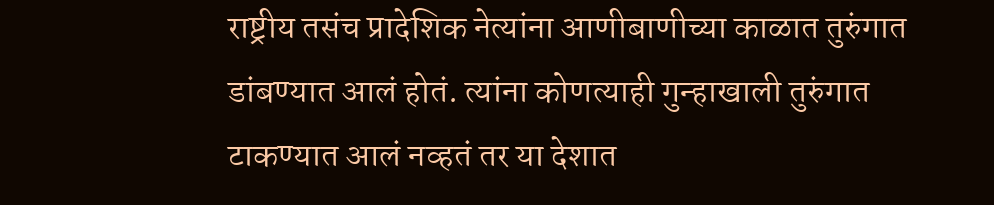राष्ट्रीय तसंच प्रादेशिक नेत्यांना आणीबाणीच्या काळात तुरुंगात डांबण्यात आलं होतं. त्यांना कोणत्याही गुन्हाखाली तुरुंगात टाकण्यात आलं नव्हतं तर या देशात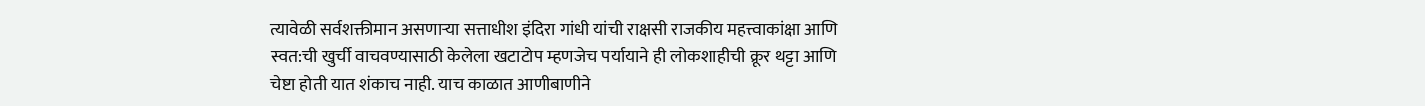त्यावेळी सर्वशक्तीमान असणार्‍या सत्ताधीश इंदिरा गांधी यांची राक्षसी राजकीय महत्त्वाकांक्षा आणि स्वत:ची खुर्ची वाचवण्यासाठी केलेला खटाटोप म्हणजेच पर्यायाने ही लोकशाहीची क्रूर थट्टा आणि चेष्टा होती यात शंकाच नाही. याच काळात आणीबाणीने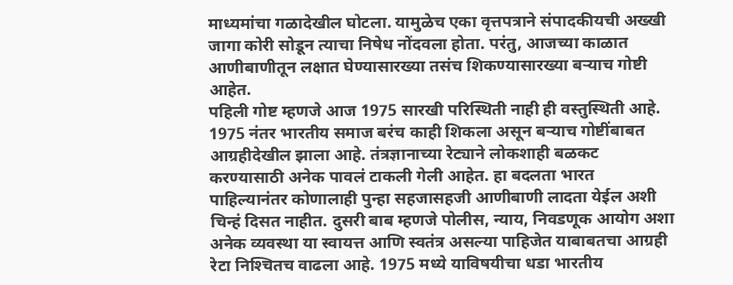माध्यमांचा गळादेखील घोटला. यामुळेच एका वृत्तपत्राने संपादकीयची अख्खी जागा कोरी सोडून त्याचा निषेध नोंदवला होता. परंतु, आजच्या काळात आणीबाणीतून लक्षात घेण्यासारख्या तसंच शिकण्यासारख्या बर्‍याच गोष्टी आहेत.
पहिली गोष्ट म्हणजे आज 1975 सारखी परिस्थिती नाही ही वस्तुस्थिती आहे. 1975 नंतर भारतीय समाज बरंच काही शिकला असून बर्‍याच गोष्टींबाबत आग्रहीदेखील झाला आहे. तंत्रज्ञानाच्या रेट्याने लोकशाही बळकट करण्यासाठी अनेक पावलं टाकली गेली आहेत. हा बदलता भारत पाहिल्यानंतर कोणालाही पुन्हा सहजासहजी आणीबाणी लादता येईल अशी चिन्हं दिसत नाहीत. दुसरी बाब म्हणजे पोलीस, न्याय, निवडणूक आयोग अशा अनेक व्यवस्था या स्वायत्त आणि स्वतंत्र असल्या पाहिजेत याबाबतचा आग्रही रेटा निश्‍चितच वाढला आहे. 1975 मध्ये याविषयीचा धडा भारतीय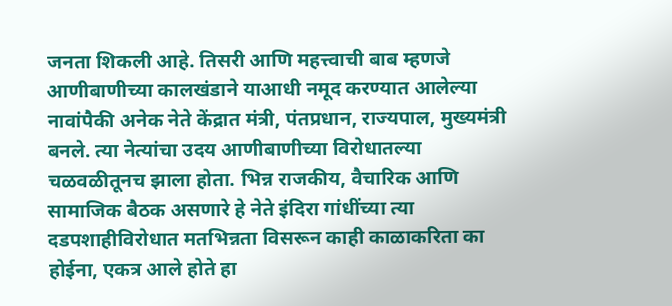जनता शिकली आहे. तिसरी आणि महत्त्वाची बाब म्हणजे आणीबाणीच्या कालखंडाने याआधी नमूद करण्यात आलेल्या नावांपैकी अनेक नेते केंद्रात मंत्री, पंतप्रधान, राज्यपाल, मुख्यमंत्री बनले. त्या नेत्यांचा उदय आणीबाणीच्या विरोधातल्या चळवळीतूनच झाला होता. भिन्न राजकीय, वैचारिक आणि सामाजिक बैठक असणारे हे नेते इंदिरा गांधींच्या त्या दडपशाहीविरोधात मतभिन्नता विसरून काही काळाकरिता का होईना, एकत्र आले होते हा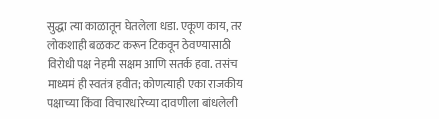सुद्धा त्या काळातून घेतलेला धडा. एकूण काय, तर लोकशाही बळकट करून टिकवून ठेवण्यासाठी विरोधी पक्ष नेहमी सक्षम आणि सतर्क हवा. तसंच माध्यमं ही स्वतंत्र हवीत; कोणत्याही एका राजकीय पक्षाच्या किंवा विचारधारेच्या दावणीला बांधलेली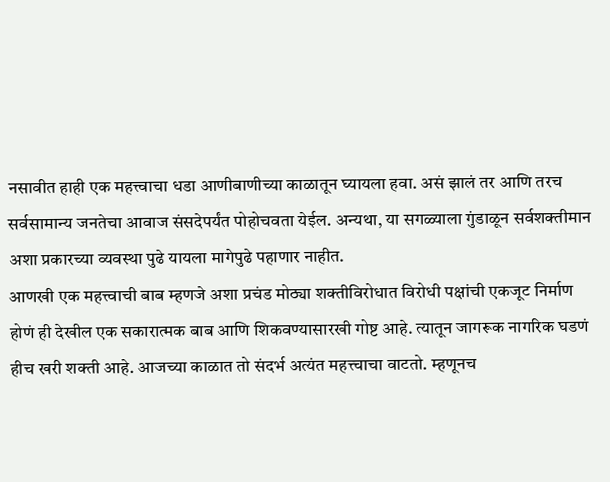नसावीत हाही एक महत्त्वाचा धडा आणीबाणीच्या काळातून घ्यायला हवा. असं झालं तर आणि तरच सर्वसामान्य जनतेचा आवाज संसदेपर्यंत पोहोचवता येईल. अन्यथा, या सगळ्याला गुंडाळून सर्वशक्तीमान अशा प्रकारच्या व्यवस्था पुढे यायला मागेपुढे पहाणार नाहीत.
आणखी एक महत्त्वाची बाब म्हणजे अशा प्रचंड मोठ्या शक्तीविरोधात विरोधी पक्षांची एकजूट निर्माण होणं ही देखील एक सकारात्मक बाब आणि शिकवण्यासारखी गोष्ट आहे. त्यातून जागरूक नागरिक घडणं हीच खरी शक्ती आहे. आजच्या काळात तो संदर्भ अत्यंत महत्त्चाचा वाटतो. म्हणूनच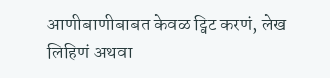आणीबाणीबाबत केवळ ट्विट करणं, लेख लिहिणं अथवा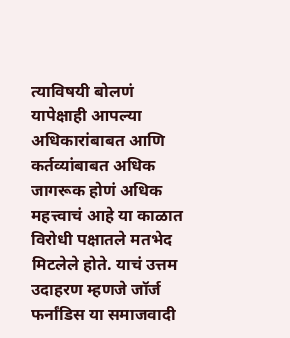त्याविषयी बोलणं यापेक्षाही आपल्या अधिकारांबाबत आणि कर्तव्यांबाबत अधिक जागरूक होणं अधिक महत्त्वाचं आहे या काळात विरोधी पक्षातले मतभेद मिटलेले होते. याचं उत्तम उदाहरण म्हणजे जॉर्ज फर्नांडिस या समाजवादी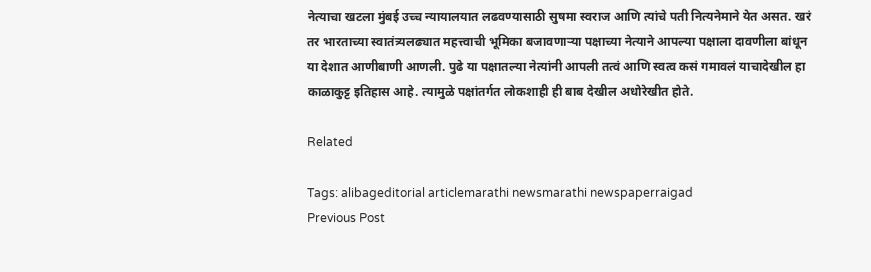नेत्याचा खटला मुंबई उच्च न्यायालयात लढवण्यासाठी सुषमा स्वराज आणि त्यांचे पती नित्यनेमाने येत असत. खरं तर भारताच्या स्वातंत्र्यलढ्यात महत्त्वाची भूमिका बजावणार्‍या पक्षाच्या नेत्याने आपल्या पक्षाला दावणीला बांधून या देशात आणीबाणी आणली. पुढे या पक्षातल्या नेत्यांनी आपली तत्वं आणि स्वत्व कसं गमावलं याचादेखील हा काळाकुट्ट इतिहास आहे. त्यामुळे पक्षांतर्गत लोकशाही ही बाब देखील अधोरेखीत होते.

Related

Tags: alibageditorial articlemarathi newsmarathi newspaperraigad
Previous Post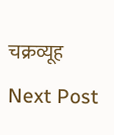चक्रव्यूह

Next Post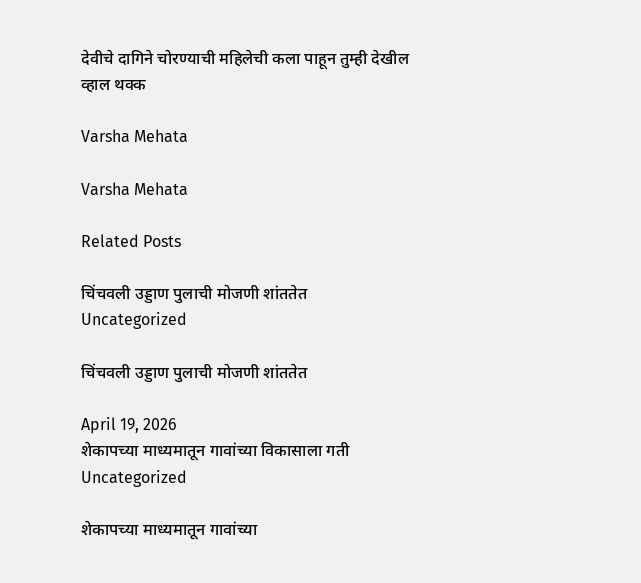देवीचे दागिने चोरण्याची महिलेची कला पाहून तुम्ही देखील व्हाल थक्क

Varsha Mehata

Varsha Mehata

Related Posts

चिंचवली उड्डाण पुलाची मोजणी शांततेत
Uncategorized

चिंचवली उड्डाण पुलाची मोजणी शांततेत

April 19, 2026
शेकापच्या माध्यमातून गावांच्या विकासाला गती
Uncategorized

शेकापच्या माध्यमातून गावांच्या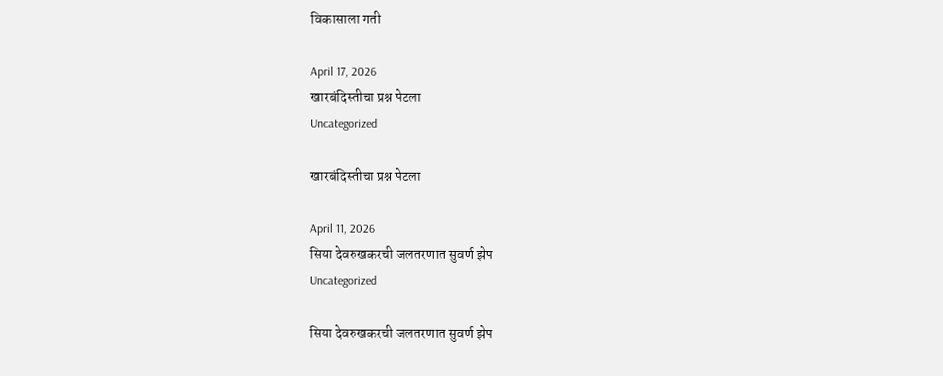विकासाला गती

April 17, 2026
खारबंदिस्तीचा प्रश्न पेटला
Uncategorized

खारबंदिस्तीचा प्रश्न पेटला

April 11, 2026
सिया देवरुखकरची जलतरणात सुवर्ण झेप
Uncategorized

सिया देवरुखकरची जलतरणात सुवर्ण झेप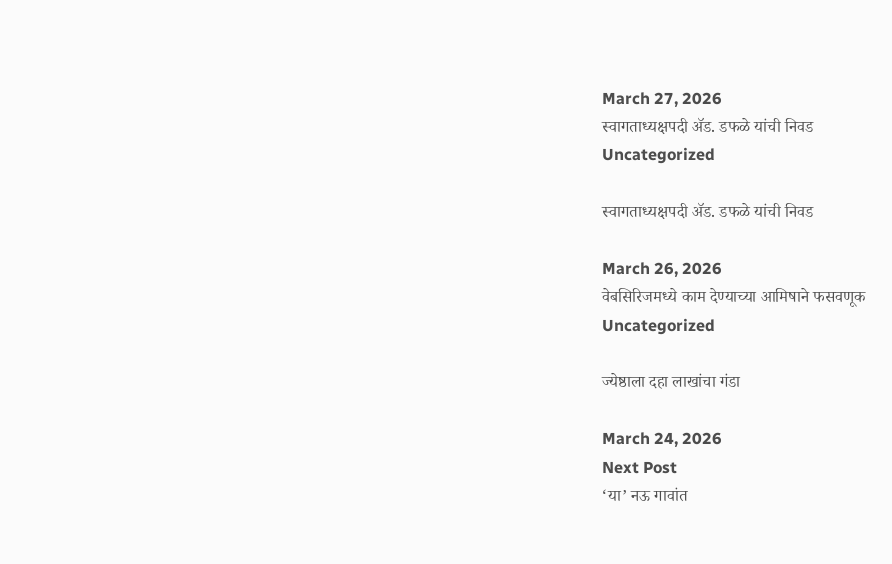March 27, 2026
स्वागताध्यक्षपदी ॲड. डफळे यांची निवड
Uncategorized

स्वागताध्यक्षपदी ॲड. डफळे यांची निवड

March 26, 2026
वेबसिरिजमध्ये काम देण्याच्या आमिषाने फसवणूक
Uncategorized

ज्येष्ठाला दहा लाखांचा गंडा

March 24, 2026
Next Post
‘या’ नऊ गावांत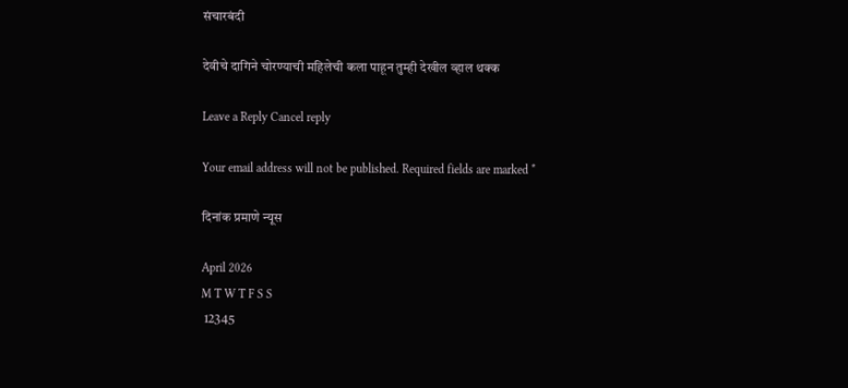संचारबंदी

देवीचे दागिने चोरण्याची महिलेची कला पाहून तुम्ही देखील व्हाल थक्क

Leave a Reply Cancel reply

Your email address will not be published. Required fields are marked *

दिनांक प्रमाणे न्यूस

April 2026
M T W T F S S
 12345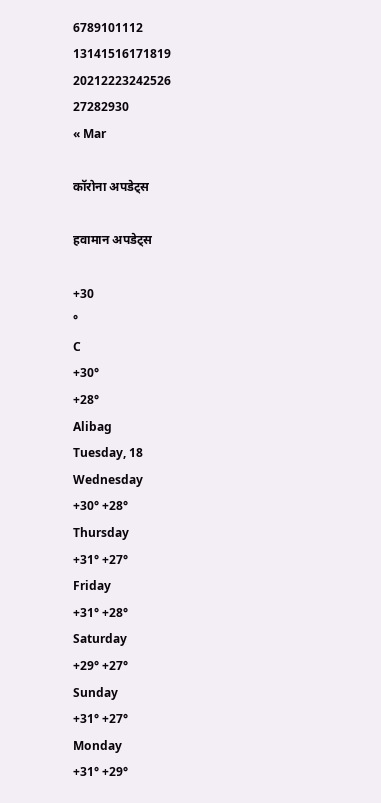6789101112
13141516171819
20212223242526
27282930
« Mar

कॉरोना अपडेट्स

हवामान अपडेट्स

+30
°
C
+30°
+28°
Alibag
Tuesday, 18
Wednesday
+30° +28°
Thursday
+31° +27°
Friday
+31° +28°
Saturday
+29° +27°
Sunday
+31° +27°
Monday
+31° +29°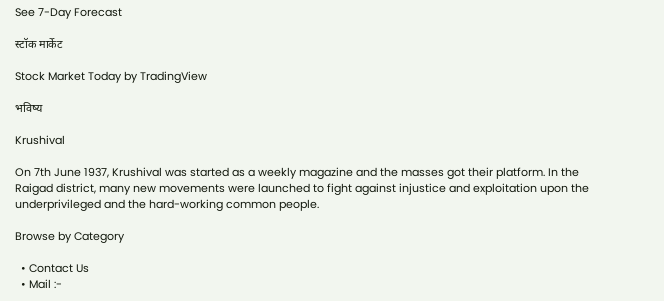See 7-Day Forecast

स्टॉक मार्केट

Stock Market Today by TradingView

भविष्य

Krushival

On 7th June 1937, Krushival was started as a weekly magazine and the masses got their platform. In the Raigad district, many new movements were launched to fight against injustice and exploitation upon the underprivileged and the hard-working common people.

Browse by Category

  • Contact Us
  • Mail :-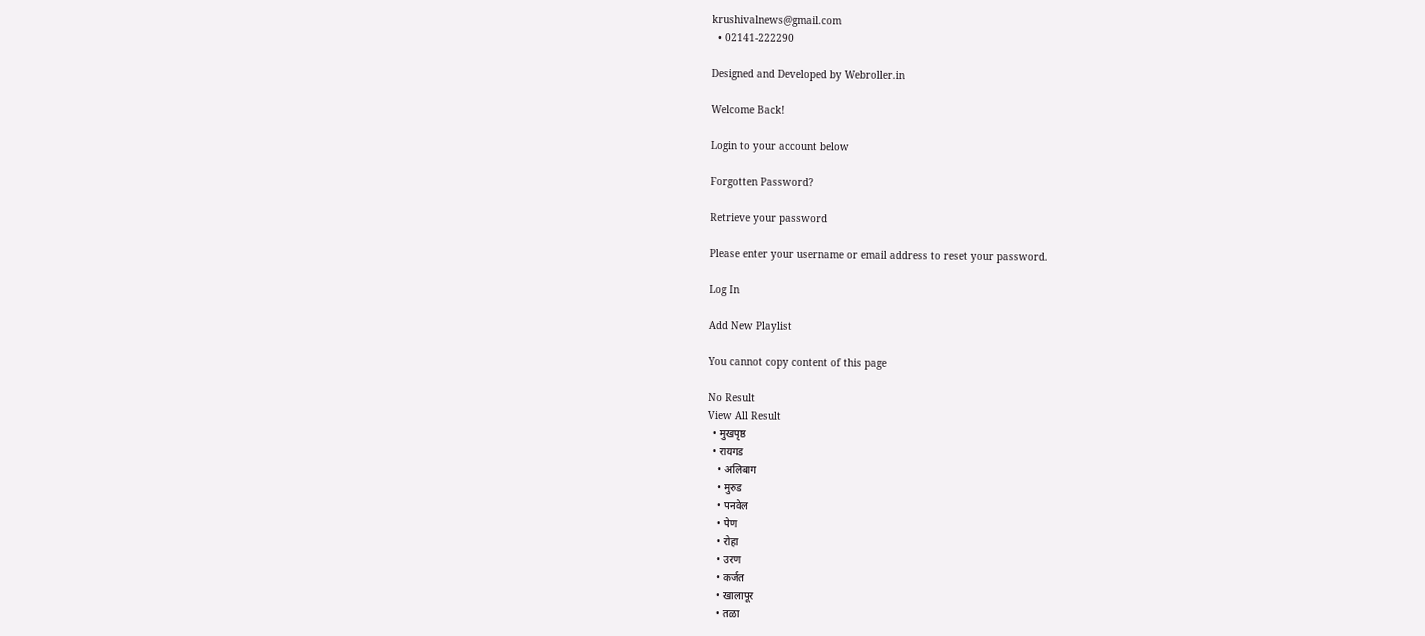krushivalnews@gmail.com
  • 02141-222290

Designed and Developed by Webroller.in

Welcome Back!

Login to your account below

Forgotten Password?

Retrieve your password

Please enter your username or email address to reset your password.

Log In

Add New Playlist

You cannot copy content of this page

No Result
View All Result
  • मुखपृष्ठ
  • रायगड
    • अलिबाग
    • मुरुड
    • पनवेल
    • पेण
    • रोहा
    • उरण
    • कर्जत
    • खालापूर
    • तळा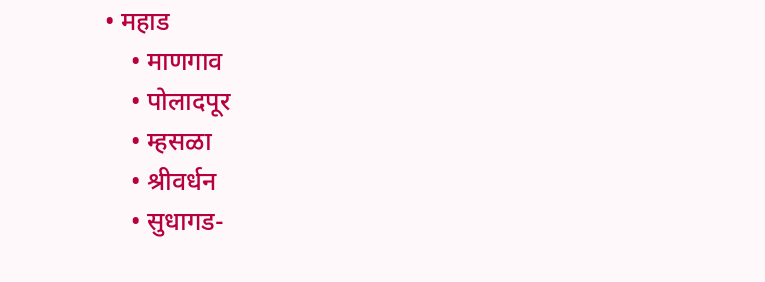• महाड
    • माणगाव
    • पोलादपूर
    • म्हसळा
    • श्रीवर्धन
    • सुधागड-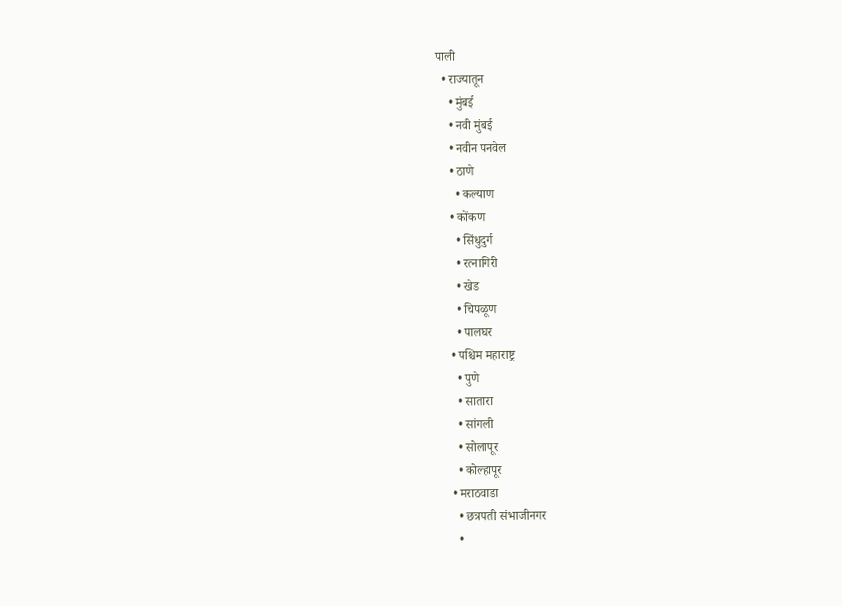पाली
  • राज्यातून
    • मुंबई
    • नवी मुंबई
    • नवीन पनवेल
    • ठाणे
      • कल्याण
    • कोंकण
      • सिंधुदुर्ग
      • रत्नागिरी
      • खेड
      • चिपळूण
      • पालघर
    • पश्चिम महाराष्ट्र
      • पुणे
      • सातारा
      • सांगली
      • सोलापूर
      • कोल्हापूर
    • मराठवाडा
      • छत्रपती संभाजीनगर
      •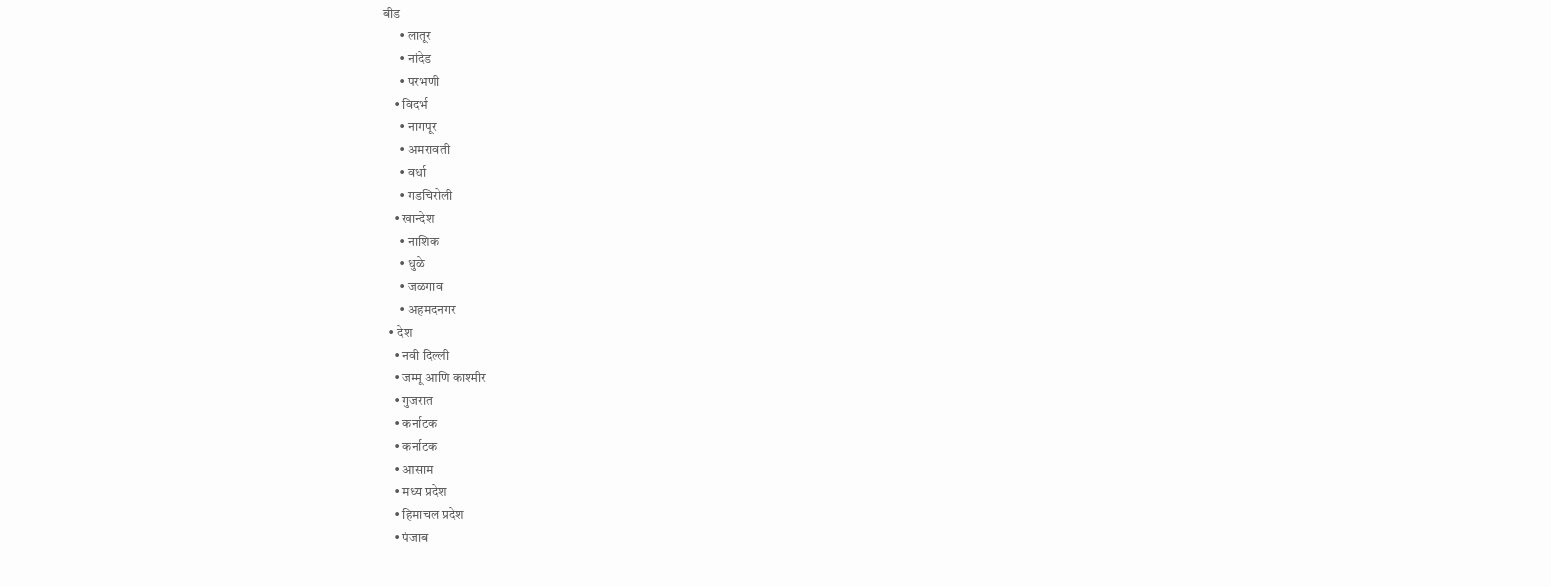बीड
      • लातूर
      • नांदेड
      • परभणी
    • विदर्भ
      • नागपूर
      • अमरावती
      • वर्धा
      • गडचिरोली
    • खान्देश
      • नाशिक
      • धुळे
      • जळगाव
      • अहमदनगर
  • देश
    • नवी दिल्ली
    • जम्मू आणि काश्मीर
    • गुजरात
    • कर्नाटक
    • कर्नाटक
    • आसाम
    • मध्य प्रदेश
    • हिमाचल प्रदेश
    • पंजाब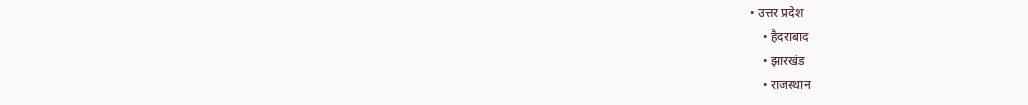• उत्तर प्रदेश
    • हैदराबाद
    • झारखंड
    • राजस्थान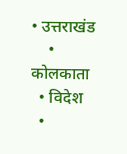• उत्तराखंड
    • कोलकाता
  • विदेश
  •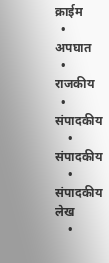क्राईम
  • अपघात
  • राजकीय
  • संपादकीय
    • संपादकीय
    • संपादकीय लेख
    •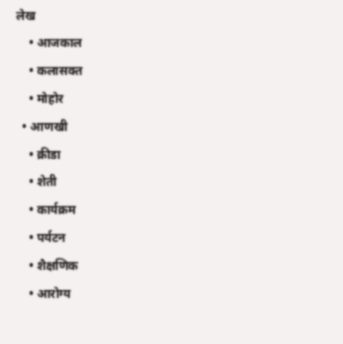लेख
    • आजकाल
    • कलासक्त
    • मोहोर
  • आणखी
    • क्रीडा
    • शेती
    • कार्यक्रम
    • पर्यटन
    • शैक्षणिक
    • आरोग्य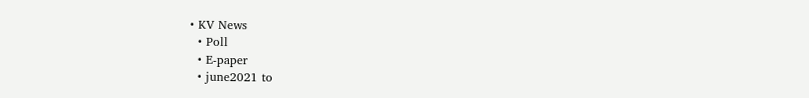• KV News
  • Poll
  • E-paper
  • june2021 to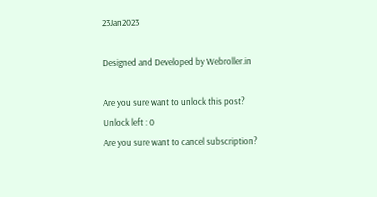23Jan2023

Designed and Developed by Webroller.in

Are you sure want to unlock this post?
Unlock left : 0
Are you sure want to cancel subscription?